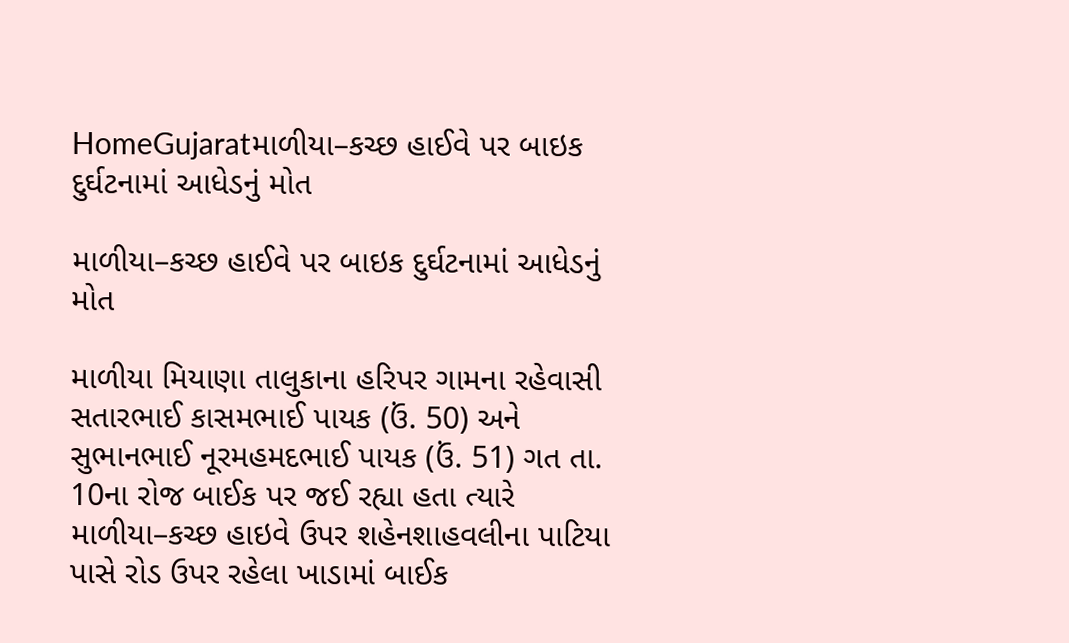HomeGujaratમાળીયા–કચ્છ હાઈવે પર બાઇક દુર્ઘટનામાં આધેડનું મોત

માળીયા–કચ્છ હાઈવે પર બાઇક દુર્ઘટનામાં આધેડનું મોત

માળીયા મિયાણા તાલુકાના હરિપર ગામના રહેવાસી સતારભાઈ કાસમભાઈ પાયક (ઉં. 50) અને સુભાનભાઈ નૂરમહમદભાઈ પાયક (ઉં. 51) ગત તા. 10ના રોજ બાઈક પર જઈ રહ્યા હતા ત્યારે માળીયા–કચ્છ હાઇવે ઉપર શહેનશાહવલીના પાટિયા પાસે રોડ ઉપર રહેલા ખાડામાં બાઈક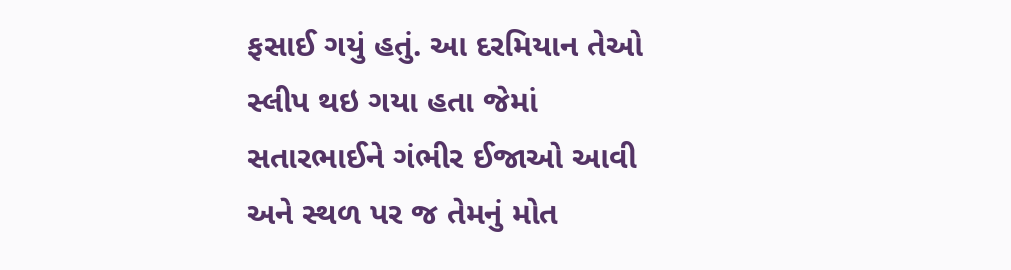ફસાઈ ગયું હતું. આ દરમિયાન તેઓ સ્લીપ થઇ ગયા હતા જેમાં સતારભાઈને ગંભીર ઈજાઓ આવી અને સ્થળ પર જ તેમનું મોત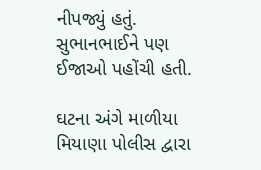નીપજ્યું હતું. સુભાનભાઈને પણ ઈજાઓ પહોંચી હતી.

ઘટના અંગે માળીયા મિયાણા પોલીસ દ્વારા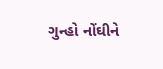ગુન્હો નોંઘીને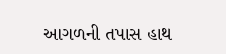આગળની તપાસ હાથ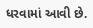ધરવામાં આવી છે.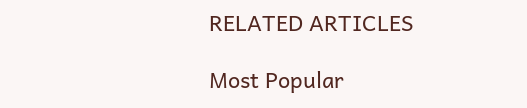RELATED ARTICLES

Most Popular